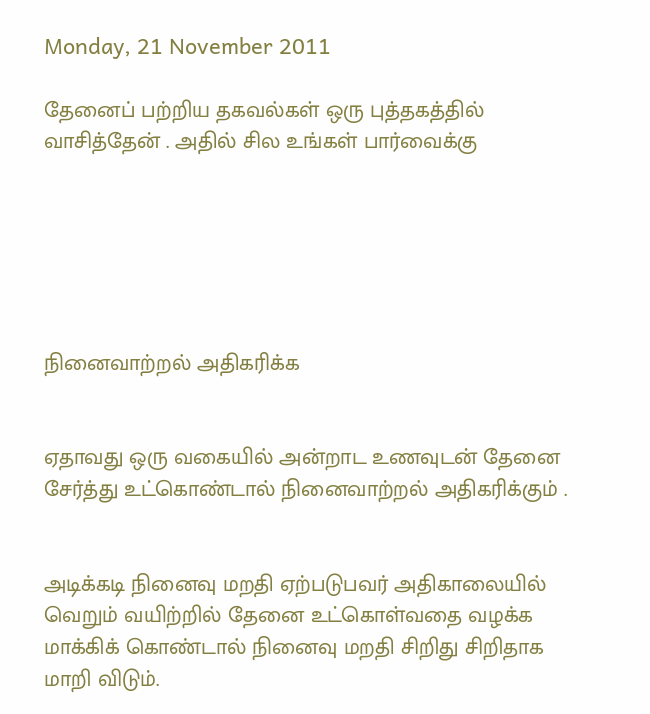Monday, 21 November 2011

தேனைப் பற்றிய தகவல்கள் ஒரு புத்தகத்தில்
வாசித்தேன் . அதில் சில உங்கள் பார்வைக்கு






நினைவாற்றல் அதிகரிக்க


ஏதாவது ஒரு வகையில் அன்றாட உணவுடன் தேனை
சேர்த்து உட்கொண்டால் நினைவாற்றல் அதிகரிக்கும் .


அடிக்கடி நினைவு மறதி ஏற்படுபவர் அதிகாலையில்
வெறும் வயிற்றில் தேனை உட்கொள்வதை வழக்க
மாக்கிக் கொண்டால் நினைவு மறதி சிறிது சிறிதாக
மாறி விடும்.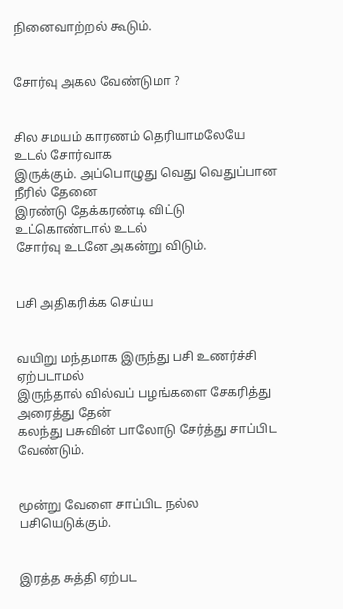நினைவாற்றல் கூடும்.


சோர்வு அகல வேண்டுமா ?


சில சமயம் காரணம் தெரியாமலேயே உடல் சோர்வாக
இருக்கும். அப்பொழுது வெது வெதுப்பான நீரில் தேனை
இரண்டு தேக்கரண்டி விட்டு உட்கொண்டால் உடல்
சோர்வு உடனே அகன்று விடும்.


பசி அதிகரிக்க செய்ய


வயிறு மந்தமாக இருந்து பசி உணர்ச்சி ஏற்படாமல்
இருந்தால் வில்வப் பழங்களை சேகரித்து அரைத்து தேன்
கலந்து பசுவின் பாலோடு சேர்த்து சாப்பிட வேண்டும்.


மூன்று வேளை சாப்பிட நல்ல பசியெடுக்கும்.


இரத்த சுத்தி ஏற்பட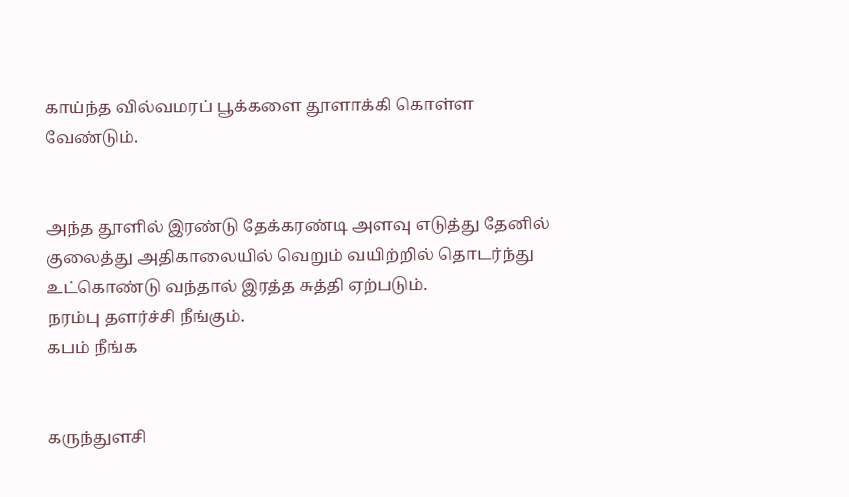காய்ந்த வில்வமரப் பூக்களை தூளாக்கி கொள்ள
வேண்டும்.


அந்த தூளில் இரண்டு தேக்கரண்டி அளவு எடுத்து தேனில்
குலைத்து அதிகாலையில் வெறும் வயிற்றில் தொடர்ந்து
உட்கொண்டு வந்தால் இரத்த சுத்தி ஏற்படும்.
நரம்பு தளர்ச்சி நீங்கும்.
கபம் நீங்க


கருந்துளசி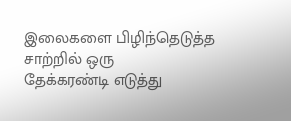இலைகளை பிழிந்தெடுத்த சாற்றில் ஒரு
தேக்கரண்டி எடுத்து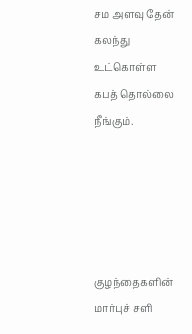சம அளவு தேன் கலந்து உட்கொள்ள
கபத் தொல்லை நீங்கும்.





குழந்தைகளின் மார்புச் சளி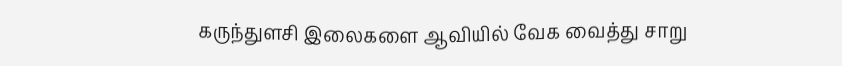கருந்துளசி இலைகளை ஆவியில் வேக வைத்து சாறு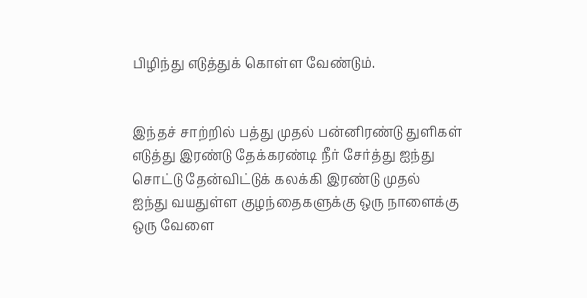பிழிந்து எடுத்துக் கொள்ள வேண்டும்.


இந்தச் சாற்றில் பத்து முதல் பன்னிரண்டு துளிகள்
எடுத்து இரண்டு தேக்கரண்டி நீர் சேர்த்து ஐந்து
சொட்டு தேன்விட்டுக் கலக்கி இரண்டு முதல்
ஐந்து வயதுள்ள குழந்தைகளுக்கு ஒரு நாளைக்கு
ஒரு வேளை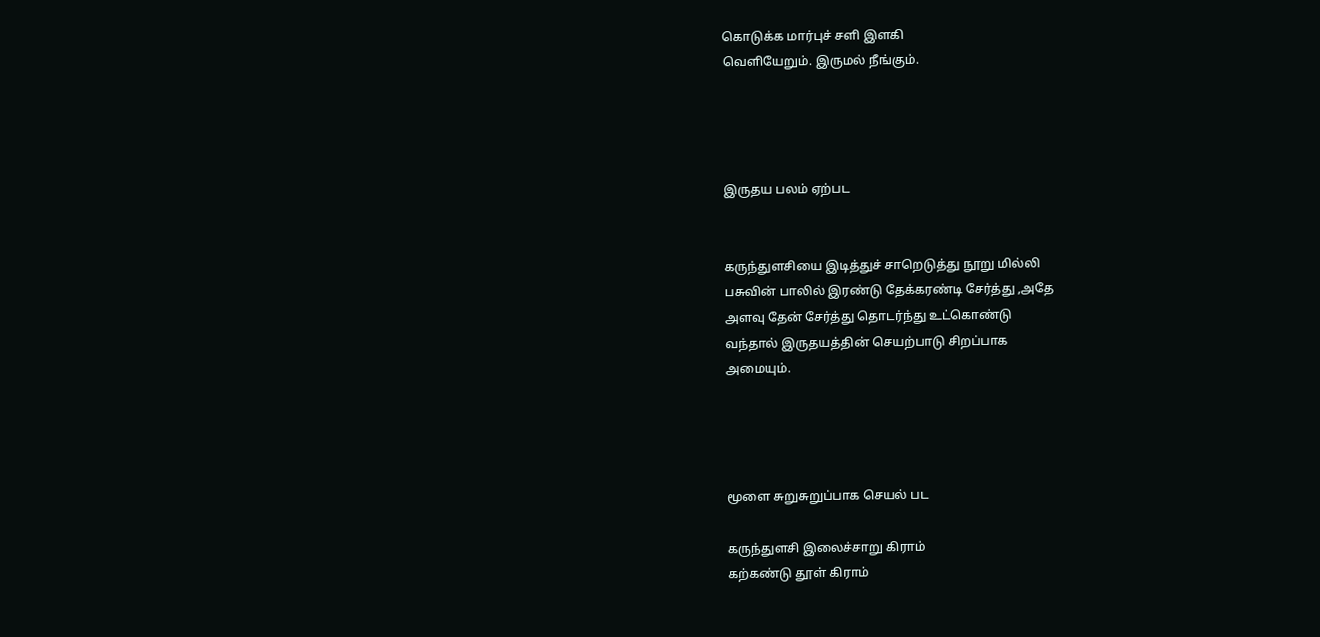கொடுக்க மார்புச் சளி இளகி
வெளியேறும். இருமல் நீங்கும்.




இருதய பலம் ஏற்பட


கருந்துளசியை இடித்துச் சாறெடுத்து நூறு மில்லி
பசுவின் பாலில் இரண்டு தேக்கரண்டி சேர்த்து ,அதே
அளவு தேன் சேர்த்து தொடர்ந்து உட்கொண்டு
வந்தால் இருதயத்தின் செயற்பாடு சிறப்பாக
அமையும்.




மூளை சுறுசுறுப்பாக செயல் பட

கருந்துளசி இலைச்சாறு கிராம்
கற்கண்டு தூள் கிராம்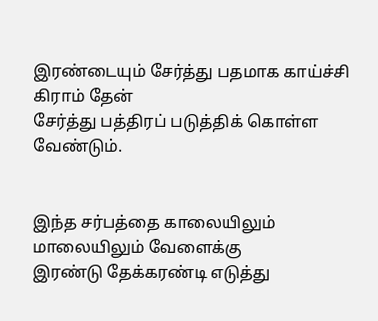இரண்டையும் சேர்த்து பதமாக காய்ச்சி கிராம் தேன்
சேர்த்து பத்திரப் படுத்திக் கொள்ள வேண்டும்.


இந்த சர்பத்தை காலையிலும் மாலையிலும் வேளைக்கு
இரண்டு தேக்கரண்டி எடுத்து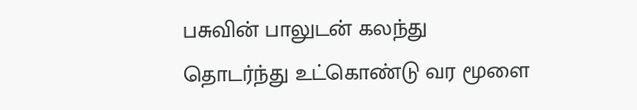பசுவின் பாலுடன் கலந்து
தொடர்ந்து உட்கொண்டு வர மூளை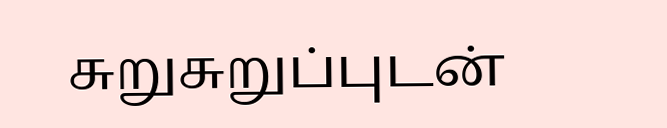சுறுசுறுப்புடன்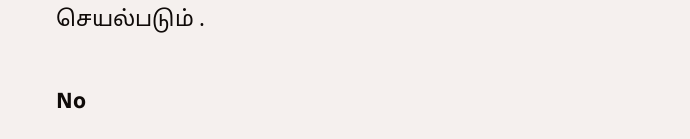செயல்படும் .

No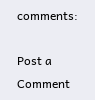comments:

Post a Comment